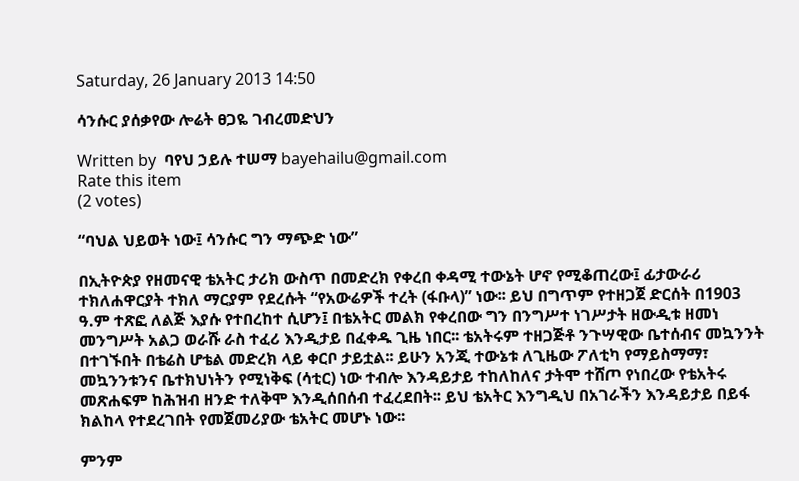Saturday, 26 January 2013 14:50

ሳንሱር ያሰቃየው ሎሬት ፀጋዬ ገብረመድህን

Written by  ባየህ ኃይሉ ተሠማ bayehailu@gmail.com
Rate this item
(2 votes)

“ባህል ህይወት ነው፤ ሳንሱር ግን ማጭድ ነው”

በኢትዮጵያ የዘመናዊ ቴአትር ታሪክ ውስጥ በመድረክ የቀረበ ቀዳሚ ተውኔት ሆኖ የሚቆጠረው፤ ፊታውራሪ ተክለሐዋርያት ተክለ ማርያም የደረሱት “የአውሬዎች ተረት (ፋቡላ)” ነው፡፡ ይህ በግጥም የተዘጋጀ ድርሰት በ1903 ዓ.ም ተጽፎ ለልጅ እያሱ የተበረከተ ሲሆን፤ በቴአትር መልክ የቀረበው ግን በንግሥተ ነገሥታት ዘውዲቱ ዘመነ መንግሥት አልጋ ወራሹ ራስ ተፈሪ እንዲታይ በፈቀዱ ጊዜ ነበር፡፡ ቴአትሩም ተዘጋጅቶ ንጉሣዊው ቤተሰብና መኳንንት በተገኙበት በቴሬስ ሆቴል መድረክ ላይ ቀርቦ ታይቷል፡፡ ይሁን አንጂ ተውኔቱ ለጊዜው ፖለቲካ የማይስማማ፣ መኳንንቱንና ቤተክህነትን የሚነቅፍ (ሳቲር) ነው ተብሎ እንዳይታይ ተከለከለና ታትሞ ተሸጦ የነበረው የቴአትሩ መጽሐፍም ከሕዝብ ዘንድ ተለቅሞ እንዲሰበሰብ ተፈረደበት፡፡ ይህ ቴአትር እንግዲህ በአገራችን እንዳይታይ በይፋ ክልከላ የተደረገበት የመጀመሪያው ቴአትር መሆኑ ነው፡፡

ምንም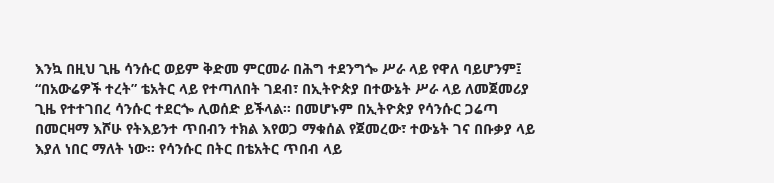እንኳ በዚህ ጊዜ ሳንሱር ወይም ቅድመ ምርመራ በሕግ ተደንግጐ ሥራ ላይ የዋለ ባይሆንም፤ “በአውሬዎች ተረት” ቴአትር ላይ የተጣለበት ገደብ፣ በኢትዮጵያ በተውኔት ሥራ ላይ ለመጀመሪያ ጊዜ የተተገበረ ሳንሱር ተደርጐ ሊወሰድ ይችላል፡፡ በመሆኑም በኢትዮጵያ የሳንሱር ጋሬጣ በመርዛማ እሾሁ የትእይንተ ጥበብን ተክል እየወጋ ማቁሰል የጀመረው፣ ተውኔት ገና በቡቃያ ላይ እያለ ነበር ማለት ነው፡፡ የሳንሱር በትር በቴአትር ጥበብ ላይ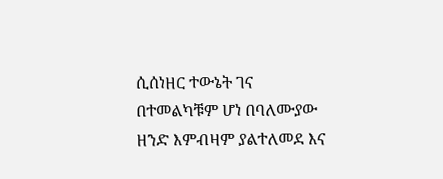ሲሰነዘር ተውኔት ገና በተመልካቹም ሆነ በባለሙያው ዘንድ እምብዛም ያልተለመደ እና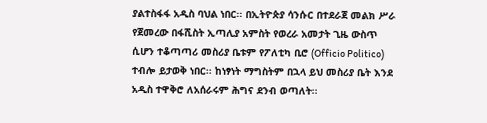ያልተስፋፋ አዲስ ባህል ነበር፡፡ በኢትዮጵያ ሳንሱር በተደራጀ መልክ ሥራ የጀመረው በፋሺስት ኢጣሊያ አምስት የወረራ አመታት ጊዜ ውስጥ ሲሆን ተቆጣጣሪ መስሪያ ቤቱም የፖለቲካ ቢሮ (Officio Politico) ተብሎ ይታወቅ ነበር፡፡ ከነፃነት ማግስትም በኋላ ይህ መስሪያ ቤት እንደ አዲስ ተዋቅሮ ለአሰራሩም ሕግና ደንብ ወጣለት፡፡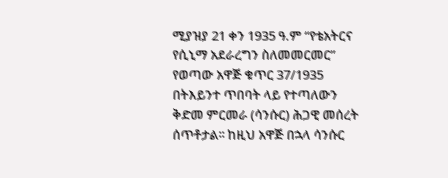ሚያዝያ 21 ቀን 1935 ዓ.ም “የቴአትርና የሲኒማ አደራረግን ስለመመርመር” የወጣው አዋጅ ቁጥር 37/1935 በትእይንተ ጥበባት ላይ የተጣለውን ቅድመ ምርመራ (ሳንሱር) ሕጋዊ መሰረት ሰጥቶታል፡፡ ከዚህ አዋጅ በኋላ ሳንሱር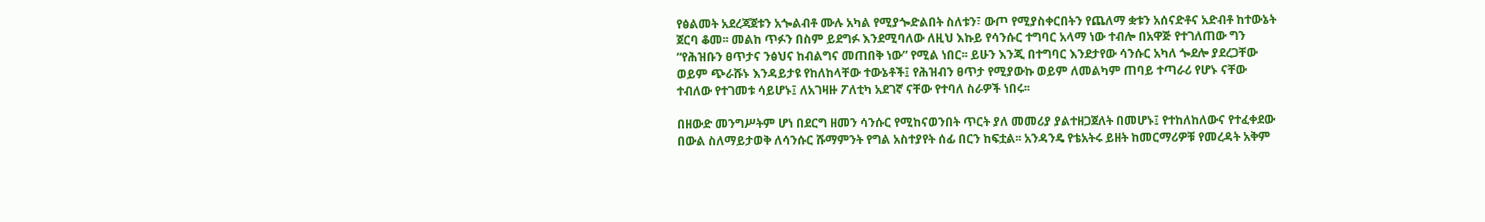የፅልመት አደረጃጀቱን አጐልብቶ ሙሉ አካል የሚያጐድልበት ስለቱን፣ ውጦ የሚያስቀርበትን የጨለማ ቋቱን አሰናድቶና አድብቶ ከተውኔት ጀርባ ቆመ፡፡ መልከ ጥፉን በስም ይደግፉ እንደሚባለው ለዚህ እኩይ የሳንሱር ተግባር አላማ ነው ተብሎ በአዋጅ የተገለጠው ግን “የሕዝቡን ፀጥታና ንፅህና ከብልግና መጠበቅ ነው” የሚል ነበር፡፡ ይሁን እንጂ በተግባር እንደታየው ሳንሱር አካለ ጐደሎ ያደረጋቸው ወይም ጭራሹኑ እንዳይታዩ የከለከላቸው ተውኔቶች፤ የሕዝብን ፀጥታ የሚያውኩ ወይም ለመልካም ጠባይ ተጣራሪ የሆኑ ናቸው ተብለው የተገመቱ ሳይሆኑ፤ ለአገዛዙ ፖለቲካ አደገኛ ናቸው የተባለ ስራዎች ነበሩ፡፡

በዘውድ መንግሥትም ሆነ በደርግ ዘመን ሳንሱር የሚከናወንበት ጥርት ያለ መመሪያ ያልተዘጋጀለት በመሆኑ፤ የተከለከለውና የተፈቀደው በውል ስለማይታወቅ ለሳንሱር ሹማምንት የግል አስተያየት ሰፊ በርን ከፍቷል፡፡ አንዳንዴ የቴአትሩ ይዘት ከመርማሪዎቹ የመረዳት አቅም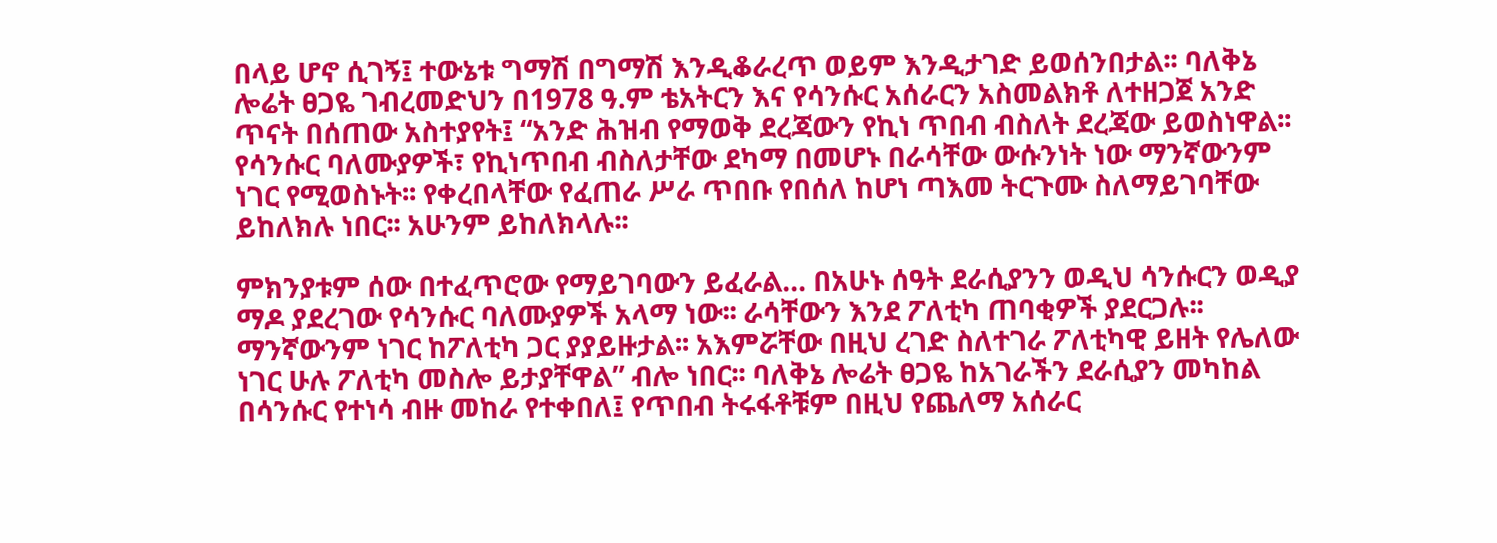በላይ ሆኖ ሲገኝ፤ ተውኔቱ ግማሽ በግማሽ እንዲቆራረጥ ወይም እንዲታገድ ይወሰንበታል፡፡ ባለቅኔ ሎሬት ፀጋዬ ገብረመድህን በ1978 ዓ.ም ቴአትርን እና የሳንሱር አሰራርን አስመልክቶ ለተዘጋጀ አንድ ጥናት በሰጠው አስተያየት፤ “አንድ ሕዝብ የማወቅ ደረጃውን የኪነ ጥበብ ብስለት ደረጃው ይወስነዋል፡፡ የሳንሱር ባለሙያዎች፣ የኪነጥበብ ብስለታቸው ደካማ በመሆኑ በራሳቸው ውሱንነት ነው ማንኛውንም ነገር የሚወስኑት፡፡ የቀረበላቸው የፈጠራ ሥራ ጥበቡ የበሰለ ከሆነ ጣእመ ትርጉሙ ስለማይገባቸው ይከለክሉ ነበር፡፡ አሁንም ይከለክላሉ፡፡

ምክንያቱም ሰው በተፈጥሮው የማይገባውን ይፈራል… በአሁኑ ሰዓት ደራሲያንን ወዲህ ሳንሱርን ወዲያ ማዶ ያደረገው የሳንሱር ባለሙያዎች አላማ ነው፡፡ ራሳቸውን እንደ ፖለቲካ ጠባቂዎች ያደርጋሉ፡፡ ማንኛውንም ነገር ከፖለቲካ ጋር ያያይዙታል፡፡ አእምሯቸው በዚህ ረገድ ስለተገራ ፖለቲካዊ ይዘት የሌለው ነገር ሁሉ ፖለቲካ መስሎ ይታያቸዋል” ብሎ ነበር፡፡ ባለቅኔ ሎሬት ፀጋዬ ከአገራችን ደራሲያን መካከል በሳንሱር የተነሳ ብዙ መከራ የተቀበለ፤ የጥበብ ትሩፋቶቹም በዚህ የጨለማ አሰራር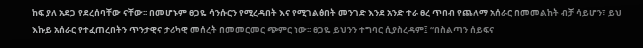ከፍ ያለ አደጋ የደረሰባቸው ናቸው፡፡ በመሆኑም ፀጋዬ ሳንሱርን የሚረዳበት እና የሚገልፅበት መንገድ እንደ አንድ ተራ ፀረ ጥበብ የጨለማ አሰራር በመመልከት ብቻ ሳይሆን፣ ይህ እኩይ አሰራር የተፈጠረበትን ጥንታዊና ታሪካዊ መሰረት በመመርመር ጭምር ነው፡፡ ፀጋዬ ይህንን ተግባር ሲያስረዳም፤ “በስልጣን ሰይፍና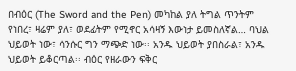በብዕር (The Sword and the Pen) መካከል ያለ ትግል ጥንትም የነበረ፣ ዛሬም ያለ፣ ወደፊትም የሚኖር አሳዛኝ እውነታ ይመስለኛል… ባህል ህይወት ነው፣ ሳንሱር ግን ማጭድ ነው፡፡ አንዱ ህይወት ያበስራል፣ አንዱ ህይወት ይቆርጣል፡፡ ብዕር የዘራውን ፍቅር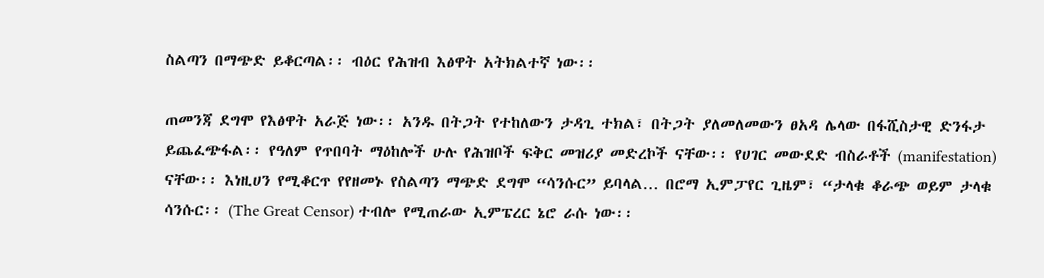ስልጣን በማጭድ ይቆርጣል፡፡ ብዕር የሕዝብ እፅዋት አትክልተኛ ነው፡፡

ጠመንጃ ደግሞ የእፅዋት አራጅ ነው፡፡ አንዱ በትጋት የተከለውን ታዳጊ ተክል፣ በትጋት ያለመለመውን ፀአዳ ሌላው በፋሺስታዊ ድንፋታ ይጨፈጭፋል፡፡ የዓለም የጥበባት ማዕከሎች ሁሉ የሕዝቦች ፍቅር መዝሪያ መድረኮች ናቸው፡፡ የሀገር መውደድ ብስራቶች (manifestation) ናቸው፡፡ እነዚሀን የሚቆርጥ የየዘመኑ የስልጣን ማጭድ ደግሞ “ሳንሱር” ይባላል… በሮማ ኢምፓየር ጊዜም፣ “ታላቁ ቆራጭ ወይም ታላቁ ሳንሱር፡፡ (The Great Censor) ተብሎ የሚጠራው ኢምፔረር ኔሮ ራሱ ነው፡፡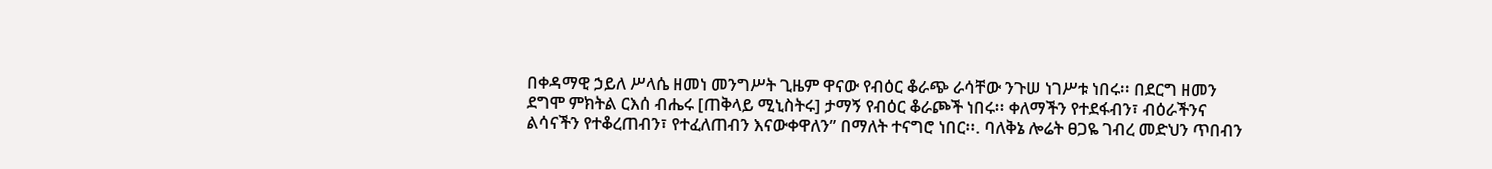በቀዳማዊ ኃይለ ሥላሴ ዘመነ መንግሥት ጊዜም ዋናው የብዕር ቆራጭ ራሳቸው ንጉሠ ነገሥቱ ነበሩ፡፡ በደርግ ዘመን ደግሞ ምክትል ርእሰ ብሔሩ [ጠቅላይ ሚኒስትሩ] ታማኝ የብዕር ቆራጮች ነበሩ፡፡ ቀለማችን የተደፋብን፣ ብዕራችንና ልሳናችን የተቆረጠብን፣ የተፈለጠብን እናውቀዋለን” በማለት ተናግሮ ነበር፡፡. ባለቅኔ ሎሬት ፀጋዬ ገብረ መድህን ጥበብን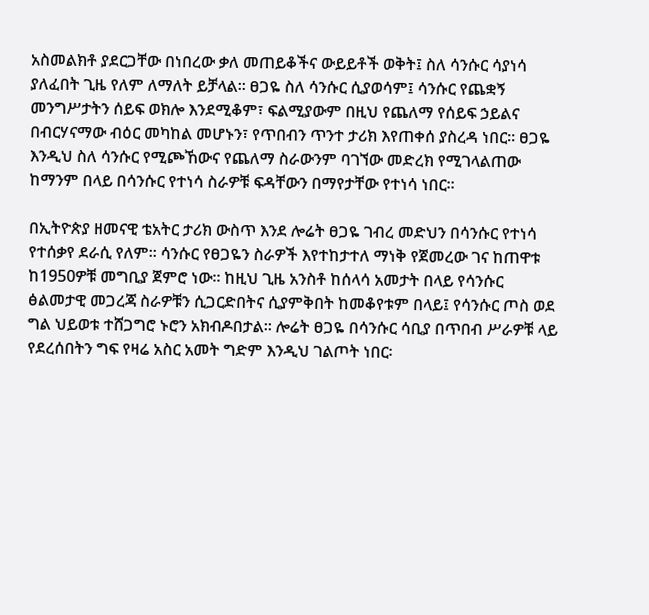አስመልክቶ ያደርጋቸው በነበረው ቃለ መጠይቆችና ውይይቶች ወቅት፤ ስለ ሳንሱር ሳያነሳ ያለፈበት ጊዜ የለም ለማለት ይቻላል፡፡ ፀጋዬ ስለ ሳንሱር ሲያወሳም፤ ሳንሱር የጨቋኝ መንግሥታትን ሰይፍ ወክሎ እንደሚቆም፣ ፍልሚያውም በዚህ የጨለማ የሰይፍ ኃይልና በብርሃናማው ብዕር መካከል መሆኑን፣ የጥበብን ጥንተ ታሪክ እየጠቀሰ ያስረዳ ነበር፡፡ ፀጋዬ እንዲህ ስለ ሳንሱር የሚጮኸውና የጨለማ ስራውንም ባገኘው መድረክ የሚገላልጠው ከማንም በላይ በሳንሱር የተነሳ ስራዎቹ ፍዳቸውን በማየታቸው የተነሳ ነበር፡፡

በኢትዮጵያ ዘመናዊ ቴአትር ታሪክ ውስጥ እንደ ሎሬት ፀጋዬ ገብረ መድህን በሳንሱር የተነሳ የተሰቃየ ደራሲ የለም፡፡ ሳንሱር የፀጋዬን ስራዎች እየተከታተለ ማነቅ የጀመረው ገና ከጠዋቱ ከ1950ዎቹ መግቢያ ጀምሮ ነው፡፡ ከዚህ ጊዜ አንስቶ ከሰላሳ አመታት በላይ የሳንሱር ፅልመታዊ መጋረጃ ስራዎቹን ሲጋርድበትና ሲያምቅበት ከመቆየቱም በላይ፤ የሳንሱር ጦስ ወደ ግል ህይወቱ ተሸጋግሮ ኑሮን አክብዶበታል፡፡ ሎሬት ፀጋዬ በሳንሱር ሳቢያ በጥበብ ሥራዎቹ ላይ የደረሰበትን ግፍ የዛሬ አስር አመት ግድም እንዲህ ገልጦት ነበር፡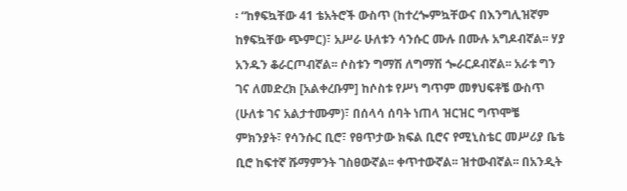፡ “ከፃፍኳቸው 41 ቴአትሮች ውስጥ (ከተረጐምኳቸውና በእንግሊዝኛም ከፃፍኳቸው ጭምር)፣ አሥራ ሁለቱን ሳንሱር ሙሉ በሙሉ አግዶብኛል፡፡ ሃያ አንዱን ቆራርጦብኛል፡፡ ሶስቱን ግማሽ ለግማሽ ጐራርዶብኛል፡፡ አራቱ ግን ገና ለመድረክ [አልቀረቡም] ከሶስቱ የሥነ ግጥም መፃህፍቶቼ ውስጥ (ሁለቱ ገና አልታተሙም)፣ በሰላሳ ሰባት ነጠላ ዝርዝር ግጥሞቼ ምክንያት፣ የሳንሱር ቢሮ፣ የፀጥታው ክፍል ቢሮና የሚኒስቴር መሥሪያ ቤቴ ቢሮ ከፍተኛ ሹማምንት ገስፀውኛል፡፡ ቀጥተውኛል፡፡ ዝተውብኛል፡፡ በአንዲት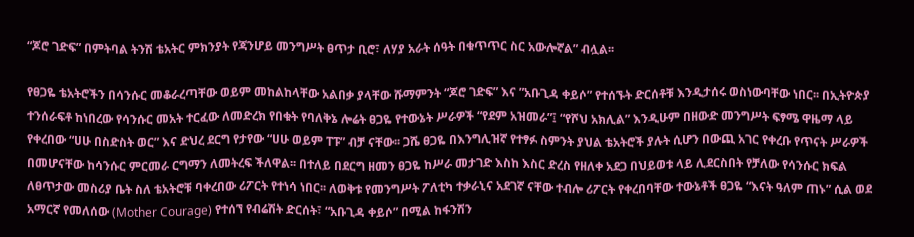“ጆሮ ገድፍ” በምትባል ትንሽ ቴአትር ምክንያት የጃንሆይ መንግሥት ፀጥታ ቢሮ፣ ለሃያ አራት ሰዓት በቁጥጥር ስር አውሎኛል” ብሏል፡፡

የፀጋዬ ቴአትሮችን በሳንሱር መቆራረጣቸው ወይም መከልከላቸው አልበቃ ያላቸው ሹማምንት “ጆሮ ገድፍ” እና ”አቡጊዳ ቀይሶ” የተሰኙት ድርሰቶቹ እንዲታሰሩ ወስነውባቸው ነበር፡፡ በኢትዮጵያ ተንሰራፍቶ ከነበረው የሳንሱር መአት ተርፈው ለመድረክ የበቁት የባለቅኔ ሎሬት ፀጋዬ የተውኔት ሥራዎች “የደም አዝመራ”፤ “የሾህ አክሊል” እንዲሁም በዘውድ መንግሥት ፍፃሜ ዋዜማ ላይ የቀረበው “ሀሁ በስድስት ወር” እና ድህረ ደርግ የታየው “ሀሁ ወይም ፐፑ” ብቻ ናቸው፡፡ ጋሼ ፀጋዬ በእንግሊዝኛ የተፃፉ ስምንት ያህል ቴአትሮች ያሉት ሲሆን በውጪ አገር የቀረቡ የጥናት ሥራዎች በመሆናቸው ከሳንሱር ምርመራ ርግማን ለመትረፍ ችለዋል፡፡ በተለይ በደርግ ዘመን ፀጋዬ ከሥራ መታገድ እስከ እስር ድረስ የዘለቀ አደጋ በህይወቱ ላይ ሊደርስበት የቻለው የሳንሱር ክፍል ለፀጥታው መስሪያ ቤት ስለ ቴአትሮቹ ባቀረበው ሪፖርት የተነሳ ነበር፡፡ ለወቅቱ የመንግሥት ፖለቲካ ተቃራኒና አደገኛ ናቸው ተብሎ ሪፖርት የቀረበባቸው ተውኔቶች ፀጋዬ “እናት ዓለም ጠኑ” ሲል ወደ አማርኛ የመለሰው (Mother Courage) የተሰኘ የብሬሽት ድርሰት፣ “አቡጊዳ ቀይሶ” በሚል ከፋንሽን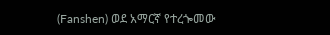(Fanshen) ወደ አማርኛ የተረጐመው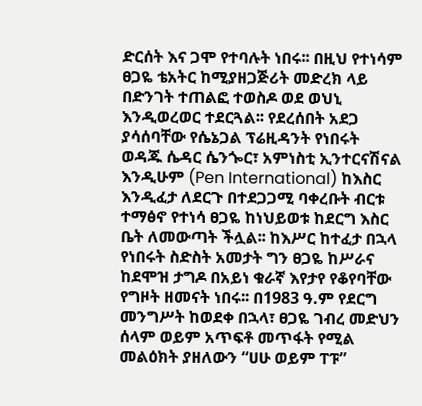ድርሰት እና ጋሞ የተባሉት ነበሩ፡፡ በዚህ የተነሳም ፀጋዬ ቴአትር ከሚያዘጋጅሪት መድረክ ላይ በድንገት ተጠልፎ ተወስዶ ወደ ወህኒ እንዲወረወር ተደርጓል፡፡ የደረሰበት አደጋ ያሳሰባቸው የሴኔጋል ፕሬዚዳንት የነበሩት ወዳጁ ሴዳር ሴንጐር፣ አምነስቲ ኢንተርናሽናል እንዲሁም (Pen International) ከእስር እንዲፈታ ለደርጉ በተደጋጋሚ ባቀረቡት ብርቱ ተማፅኖ የተነሳ ፀጋዬ ከነህይወቱ ከደርግ እስር ቤት ለመውጣት ችሏል፡፡ ከእሥር ከተፈታ በኋላ የነበሩት ስድስት አመታት ግን ፀጋዬ ከሥራና ከደሞዝ ታግዶ በአይነ ቁራኛ እየታየ የቆየባቸው የግዞት ዘመናት ነበሩ፡፡ በ1983 ዓ.ም የደርግ መንግሥት ከወደቀ በኋላ፣ ፀጋዬ ገብረ መድህን ሰላም ወይም አጥፍቶ መጥፋት የሚል መልዕክት ያዘለውን “ሀሁ ወይም ፐፑ”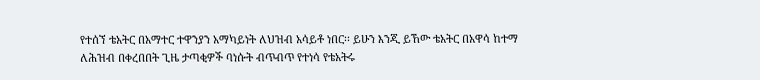የተሰኘ ቴአትር በአማተር ተዋንያን አማካይነት ለህዝብ አሳይቶ ነበር፡፡ ይሁን እንጂ ይኸው ቴአትር በአዋሳ ከተማ ለሕዝብ በቀረበበት ጊዜ ታጣቂዎች ባነሱት ብጥብጥ የተነሳ የቴአትሩ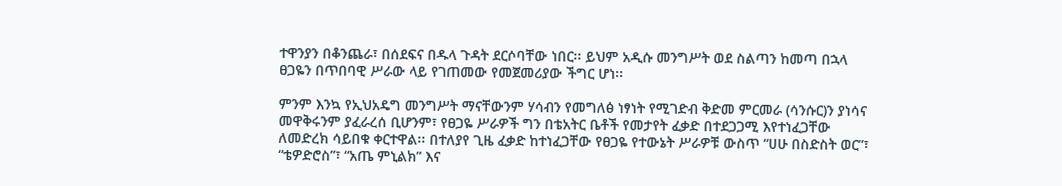ተዋንያን በቆንጨራ፣ በሰደፍና በዱላ ጉዳት ደርሶባቸው ነበር፡፡ ይህም አዲሱ መንግሥት ወደ ስልጣን ከመጣ በኋላ ፀጋዬን በጥበባዊ ሥራው ላይ የገጠመው የመጀመሪያው ችግር ሆነ፡፡

ምንም እንኳ የኢህአዴግ መንግሥት ማናቸውንም ሃሳብን የመግለፅ ነፃነት የሚገድብ ቅድመ ምርመራ (ሳንሱር)ን ያነሳና መዋቅሩንም ያፈራረሰ ቢሆንም፣ የፀጋዬ ሥራዎች ግን በቴአትር ቤቶች የመታየት ፈቃድ በተደጋጋሚ እየተነፈጋቸው ለመድረክ ሳይበቁ ቀርተዋል፡፡ በተለያየ ጊዜ ፈቃድ ከተነፈጋቸው የፀጋዬ የተውኔት ሥራዎቹ ውስጥ “ሀሁ በስድስት ወር”፣ “ቴዎድሮስ”፣ “አጤ ምኒልክ” እና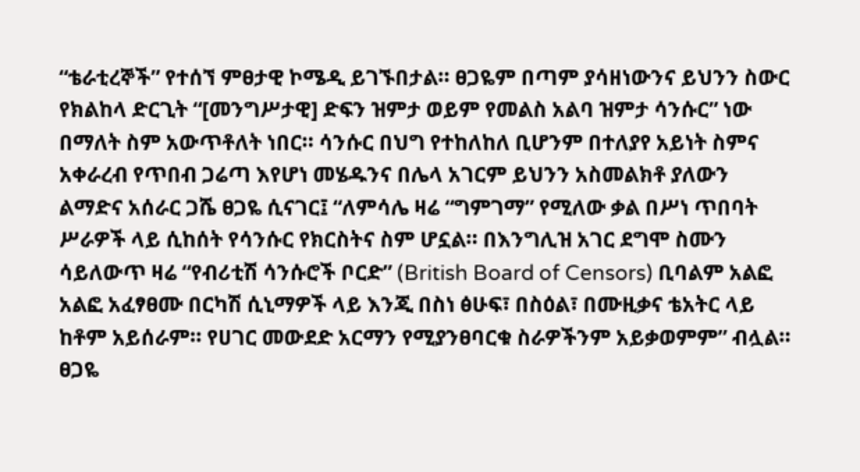“ቴራቲረኞች” የተሰኘ ምፀታዊ ኮሜዲ ይገኙበታል፡፡ ፀጋዬም በጣም ያሳዘነውንና ይህንን ስውር የክልከላ ድርጊት “[መንግሥታዊ] ድፍን ዝምታ ወይም የመልስ አልባ ዝምታ ሳንሱር” ነው በማለት ስም አውጥቶለት ነበር፡፡ ሳንሱር በህግ የተከለከለ ቢሆንም በተለያየ አይነት ስምና አቀራረብ የጥበብ ጋሬጣ እየሆነ መሄዱንና በሌላ አገርም ይህንን አስመልክቶ ያለውን ልማድና አሰራር ጋሼ ፀጋዬ ሲናገር፤ “ለምሳሌ ዛሬ “ግምገማ” የሚለው ቃል በሥነ ጥበባት ሥራዎች ላይ ሲከሰት የሳንሱር የክርስትና ስም ሆኗል፡፡ በእንግሊዝ አገር ደግሞ ስሙን ሳይለውጥ ዛሬ “የብሪቲሽ ሳንሱሮች ቦርድ” (British Board of Censors) ቢባልም አልፎ አልፎ አፈፃፀሙ በርካሽ ሲኒማዎች ላይ እንጂ በስነ ፅሁፍ፣ በስዕል፣ በሙዚቃና ቴአትር ላይ ከቶም አይሰራም፡፡ የሀገር መውደድ አርማን የሚያንፀባርቁ ስራዎችንም አይቃወምም” ብሏል፡፡ ፀጋዬ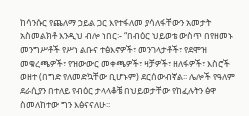ከሳንሱር የጨለማ ኃይል ጋር እየተፋለመ ያሳለፋቸውን አመታት አስመልክቶ እንዲህ ብሎ ነበር፡- “በብዕር ህይወቴ ውስጥ በየዘመኑ መንግሥቶች የሥነ ልቡና ተፅእኖዎች፣ መንገላታቶች፣ የደሞዝ መቁረጫዎች፣ የዝውውር መቀጫዎች፣ ዛቻዎች፣ ዘለፋዎች፣ እስሮች ወዘተ (በግድ የለመድኳቸው ቢሆኑም) ደርሰውብኛል፡፡ ሌሎች የዓለም ደራሲያን በተለይ የብዕር ታላላቆቼ በህይወታቸው የከፈሉትን ፅዋ ስመለከተው ግን እፅናናለሁ፡፡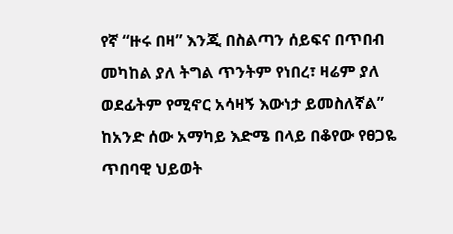የኛ “ዙሩ በዛ” እንጂ በስልጣን ሰይፍና በጥበብ መካከል ያለ ትግል ጥንትም የነበረ፣ ዛሬም ያለ ወደፊትም የሚኖር አሳዛኝ እውነታ ይመስለኛል” ከአንድ ሰው አማካይ እድሜ በላይ በቆየው የፀጋዬ ጥበባዊ ህይወት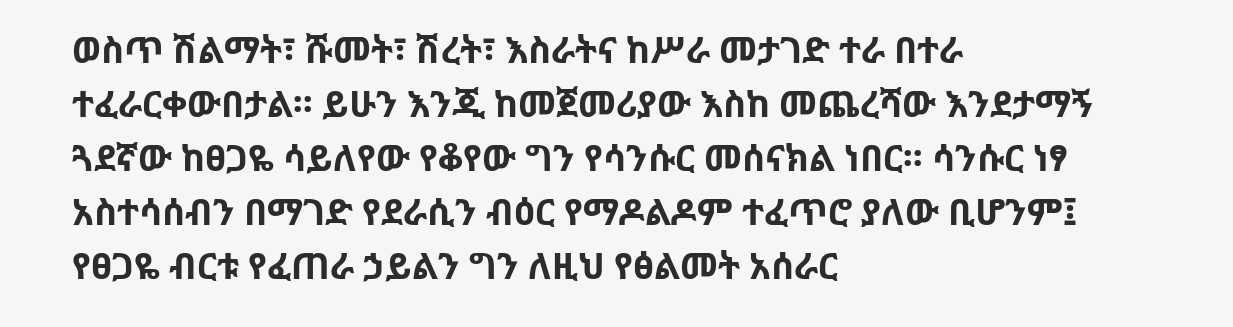ወስጥ ሽልማት፣ ሹመት፣ ሽረት፣ እስራትና ከሥራ መታገድ ተራ በተራ ተፈራርቀውበታል፡፡ ይሁን እንጂ ከመጀመሪያው እስከ መጨረሻው እንደታማኝ ጓደኛው ከፀጋዬ ሳይለየው የቆየው ግን የሳንሱር መሰናክል ነበር፡፡ ሳንሱር ነፃ አስተሳሰብን በማገድ የደራሲን ብዕር የማዶልዶም ተፈጥሮ ያለው ቢሆንም፤ የፀጋዬ ብርቱ የፈጠራ ኃይልን ግን ለዚህ የፅልመት አሰራር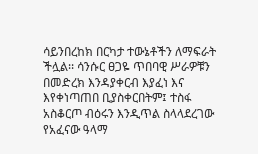ሳይንበረከክ በርካታ ተውኔቶችን ለማፍራት ችሏል፡፡ ሳንሱር ፀጋዬ ጥበባዊ ሥራዎቹን በመድረክ እንዳያቀርብ እያፈነ እና እየቀነጣጠበ ቢያስቀርበትም፤ ተስፋ አስቆርጦ ብዕሩን እንዲጥል ስላላደረገው የአፈናው ዓላማ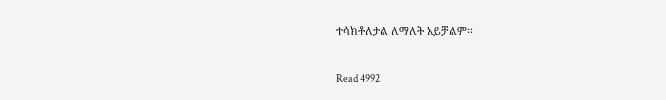ተሳክቶለታል ለማለት አይቻልም፡፡

Read 4992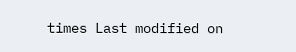times Last modified on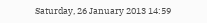Saturday, 26 January 2013 14:59